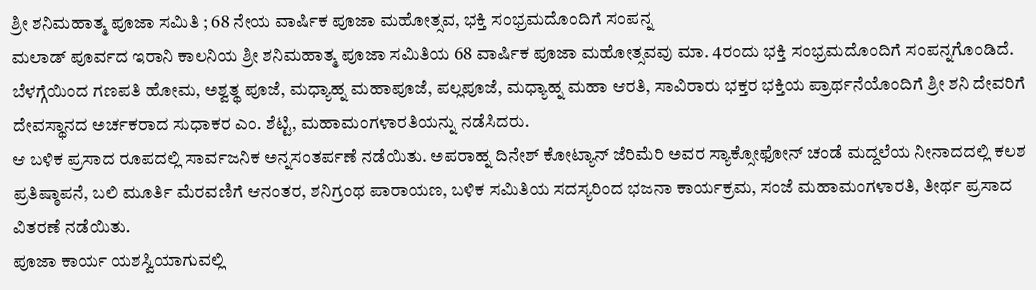ಶ್ರೀ ಶನಿಮಹಾತ್ಮ ಪೂಜಾ ಸಮಿತಿ ; 68 ನೇಯ ವಾರ್ಷಿಕ ಪೂಜಾ ಮಹೋತ್ಸವ, ಭಕ್ತಿ ಸಂಭ್ರಮದೊಂದಿಗೆ ಸಂಪನ್ನ
ಮಲಾಡ್ ಪೂರ್ವದ ಇರಾನಿ ಕಾಲನಿಯ ಶ್ರೀ ಶನಿಮಹಾತ್ಮ ಪೂಜಾ ಸಮಿತಿಯ 68 ವಾರ್ಷಿಕ ಪೂಜಾ ಮಹೋತ್ಸವವು ಮಾ. 4ರಂದು ಭಕ್ತಿ ಸಂಭ್ರಮದೊಂದಿಗೆ ಸಂಪನ್ನಗೊಂಡಿದೆ.
ಬೆಳಗ್ಗೆಯಿಂದ ಗಣಪತಿ ಹೋಮ, ಅಶ್ವತ್ಥ ಪೂಜೆ, ಮಧ್ಯಾಹ್ನ ಮಹಾಪೂಜೆ, ಪಲ್ಲಪೂಜೆ, ಮಧ್ಯಾಹ್ನ ಮಹಾ ಆರತಿ, ಸಾವಿರಾರು ಭಕ್ತರ ಭಕ್ತಿಯ ಪ್ರಾರ್ಥನೆಯೊಂದಿಗೆ ಶ್ರೀ ಶನಿ ದೇವರಿಗೆ ದೇವಸ್ಥಾನದ ಅರ್ಚಕರಾದ ಸುಧಾಕರ ಎಂ. ಶೆಟ್ಟಿ, ಮಹಾಮಂಗಳಾರತಿಯನ್ನು ನಡೆಸಿದರು.
ಆ ಬಳಿಕ ಪ್ರಸಾದ ರೂಪದಲ್ಲಿ ಸಾರ್ವಜನಿಕ ಅನ್ನಸಂತರ್ಪಣೆ ನಡೆಯಿತು. ಅಪರಾಹ್ನ ದಿನೇಶ್ ಕೋಟ್ಯಾನ್ ಜೆರಿಮೆರಿ ಅವರ ಸ್ಯಾಕ್ಸೋಫೋನ್ ಚಂಡೆ ಮದ್ದಲೆಯ ನೀನಾದದಲ್ಲಿ ಕಲಶ ಪ್ರತಿಷ್ಠಾಪನೆ, ಬಲಿ ಮೂರ್ತಿ ಮೆರವಣಿಗೆ ಆನಂತರ, ಶನಿಗ್ರಂಥ ಪಾರಾಯಣ, ಬಳಿಕ ಸಮಿತಿಯ ಸದಸ್ಯರಿಂದ ಭಜನಾ ಕಾರ್ಯಕ್ರಮ, ಸಂಜೆ ಮಹಾಮಂಗಳಾರತಿ, ತೀರ್ಥ ಪ್ರಸಾದ ವಿತರಣೆ ನಡೆಯಿತು.
ಪೂಜಾ ಕಾರ್ಯ ಯಶಸ್ವಿಯಾಗುವಲ್ಲಿ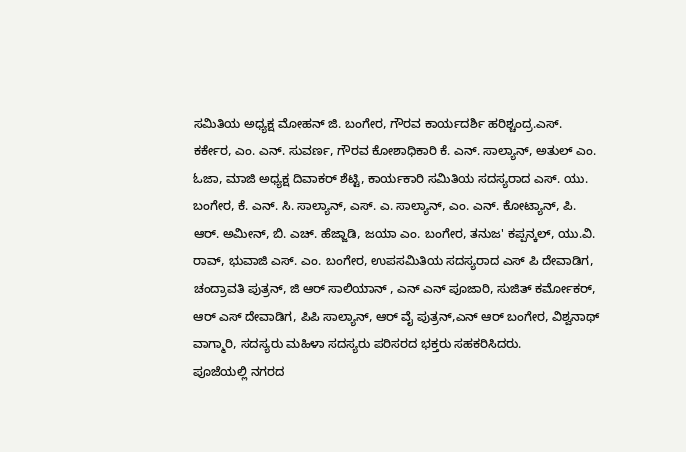ಸಮಿತಿಯ ಅಧ್ಯಕ್ಷ ಮೋಹನ್ ಜಿ. ಬಂಗೇರ, ಗೌರವ ಕಾರ್ಯದರ್ಶಿ ಹರಿಶ್ಚಂದ್ರ.ಎಸ್. ಕರ್ಕೇರ, ಎಂ. ಎನ್. ಸುವರ್ಣ, ಗೌರವ ಕೋಶಾಧಿಕಾರಿ ಕೆ. ಎನ್. ಸಾಲ್ಯಾನ್, ಅತುಲ್ ಎಂ. ಓಜಾ, ಮಾಜಿ ಅಧ್ಯಕ್ಷ ದಿವಾಕರ್ ಶೆಟ್ಟಿ, ಕಾರ್ಯಕಾರಿ ಸಮಿತಿಯ ಸದಸ್ಯರಾದ ಎಸ್. ಯು. ಬಂಗೇರ, ಕೆ. ಎನ್. ಸಿ. ಸಾಲ್ಯಾನ್, ಎಸ್. ಎ. ಸಾಲ್ಯಾನ್, ಎಂ. ಎನ್. ಕೋಟ್ಯಾನ್, ಪಿ. ಆರ್. ಅಮೀನ್, ಬಿ. ಎಚ್. ಹೆಜ್ಜಾಡಿ, ಜಯಾ ಎಂ. ಬಂಗೇರ, ತನುಜ' ಕಪ್ಪನ್ಕಲ್, ಯು.ವಿ. ರಾವ್, ಭುವಾಜಿ ಎಸ್. ಎಂ. ಬಂಗೇರ, ಉಪಸಮಿತಿಯ ಸದಸ್ಯರಾದ ಎಸ್ ಪಿ ದೇವಾಡಿಗ, ಚಂದ್ರಾವತಿ ಪುತ್ರನ್, ಜಿ ಆರ್ ಸಾಲಿಯಾನ್ , ಎನ್ ಎನ್ ಪೂಜಾರಿ, ಸುಜಿತ್ ಕರ್ಮೋಕರ್, ಆರ್ ಎಸ್ ದೇವಾಡಿಗ, ಪಿಪಿ ಸಾಲ್ಯಾನ್, ಆರ್ ವೈ ಪುತ್ರನ್,ಎನ್ ಆರ್ ಬಂಗೇರ, ವಿಶ್ವನಾಥ್ ವಾಗ್ಮಾರಿ, ಸದಸ್ಯರು ಮಹಿಳಾ ಸದಸ್ಯರು ಪರಿಸರದ ಭಕ್ತರು ಸಹಕರಿಸಿದರು.
ಪೂಜೆಯಲ್ಲಿ ನಗರದ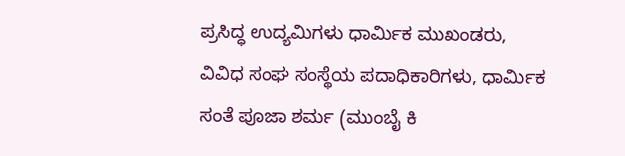ಪ್ರಸಿದ್ಧ ಉದ್ಯಮಿಗಳು ಧಾರ್ಮಿಕ ಮುಖಂಡರು, ವಿವಿಧ ಸಂಘ ಸಂಸ್ಥೆಯ ಪದಾಧಿಕಾರಿಗಳು, ಧಾರ್ಮಿಕ ಸಂತೆ ಪೂಜಾ ಶರ್ಮ (ಮುಂಬೈ ಕಿ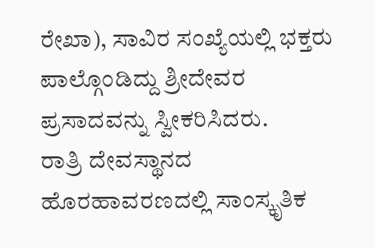ರೇಖಾ), ಸಾವಿರ ಸಂಖ್ಯೆಯಲ್ಲಿ ಭಕ್ತರು ಪಾಲ್ಗೊಂಡಿದ್ದು ಶ್ರೀದೇವರ ಪ್ರಸಾದವನ್ನು ಸ್ವೀಕರಿಸಿದರು.
ರಾತ್ರಿ ದೇವಸ್ಥಾನದ ಹೊರಹಾವರಣದಲ್ಲಿ ಸಾಂಸ್ಕೃತಿಕ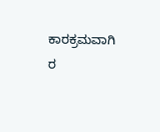ಕಾರಕ್ರಮವಾಗಿ ರ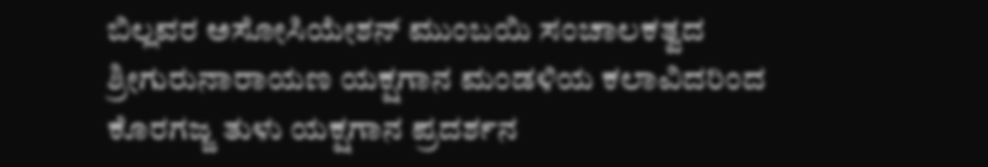ಬಿಲ್ಲವರ ಅಸೋಸಿಯೇಶನ್ ಮುಂಬಯಿ ಸಂಚಾಲಕತ್ವದ ಶ್ರೀಗುರುನಾರಾಯಣ ಯಕ್ಷಗಾನ ಮಂಡಳಿಯ ಕಲಾವಿದರಿಂದ ಕೊರಗಜ್ಜ ತುಳು ಯಕ್ಷಗಾನ ಪ್ರದರ್ಶನ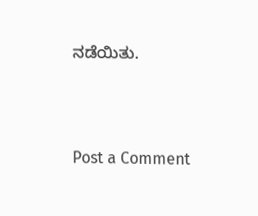ನಡೆಯಿತು.





Post a Comment